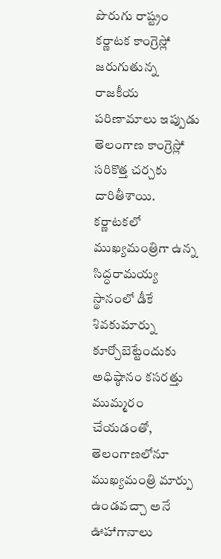పొరుగు రాష్ట్రం కర్ణాటక కాంగ్రెస్లో జరుగుతున్న రాజకీయ పరిణామాలు ఇప్పుడు తెలంగాణ కాంగ్రెస్లో సరికొత్త చర్చకు దారితీశాయి. కర్ణాటకలో ముఖ్యమంత్రిగా ఉన్న సిద్ధరామయ్య స్థానంలో డీకే శివకుమార్ను కూర్చోబెట్టేందుకు అధిష్ఠానం కసరత్తు ముమ్మరం చేయడంతో, తెలంగాణలోనూ ముఖ్యమంత్రి మార్పు ఉండవచ్చా అనే ఊహాగానాలు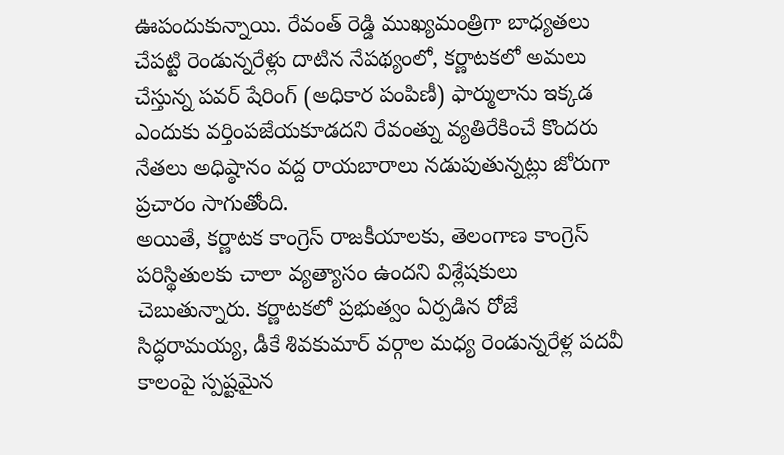ఊపందుకున్నాయి. రేవంత్ రెడ్డి ముఖ్యమంత్రిగా బాధ్యతలు చేపట్టి రెండున్నరేళ్లు దాటిన నేపథ్యంలో, కర్ణాటకలో అమలు చేస్తున్న పవర్ షేరింగ్ (అధికార పంపిణీ) ఫార్ములాను ఇక్కడ ఎందుకు వర్తింపజేయకూడదని రేవంత్ను వ్యతిరేకించే కొందరు నేతలు అధిష్ఠానం వద్ద రాయబారాలు నడుపుతున్నట్లు జోరుగా ప్రచారం సాగుతోంది.
అయితే, కర్ణాటక కాంగ్రెస్ రాజకీయాలకు, తెలంగాణ కాంగ్రెస్ పరిస్థితులకు చాలా వ్యత్యాసం ఉందని విశ్లేషకులు చెబుతున్నారు. కర్ణాటకలో ప్రభుత్వం ఏర్పడిన రోజే సిద్ధరామయ్య, డీకే శివకుమార్ వర్గాల మధ్య రెండున్నరేళ్ల పదవీ కాలంపై స్పష్టమైన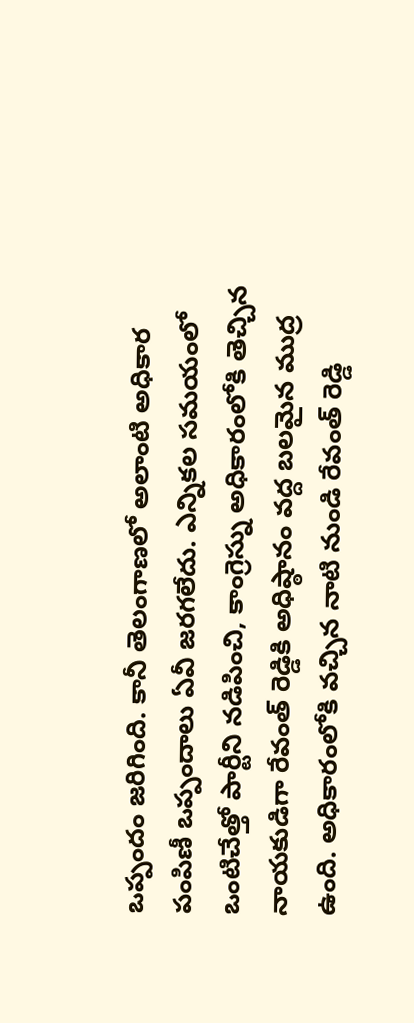ఒప్పందం జరిగింది. కానీ తెలంగాణలో అలాంటి అధికార పంపిణీ ఒప్పందాలు ఏవీ జరగలేదు. ఎన్నికల సమయంలో ఒంటిచేత్తో పార్టీని నడిపించి, కాంగ్రెస్ను అధికారంలోకి తెచ్చిన నాయకుడిగా రేవంత్ రెడ్డికి అధిష్ఠానం వద్ద బలమైన ముద్ర ఉంది. అధికారంలోకి వచ్చిన నాటి నుండి రేవంత్ రెడ్డి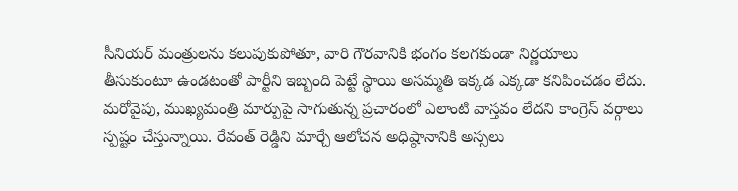సీనియర్ మంత్రులను కలుపుకుపోతూ, వారి గౌరవానికి భంగం కలగకుండా నిర్ణయాలు తీసుకుంటూ ఉండటంతో పార్టీని ఇబ్బంది పెట్టే స్థాయి అసమ్మతి ఇక్కడ ఎక్కడా కనిపించడం లేదు.
మరోవైపు, ముఖ్యమంత్రి మార్పుపై సాగుతున్న ప్రచారంలో ఎలాంటి వాస్తవం లేదని కాంగ్రెస్ వర్గాలు స్పష్టం చేస్తున్నాయి. రేవంత్ రెడ్డిని మార్చే ఆలోచన అధిష్ఠానానికి అస్సలు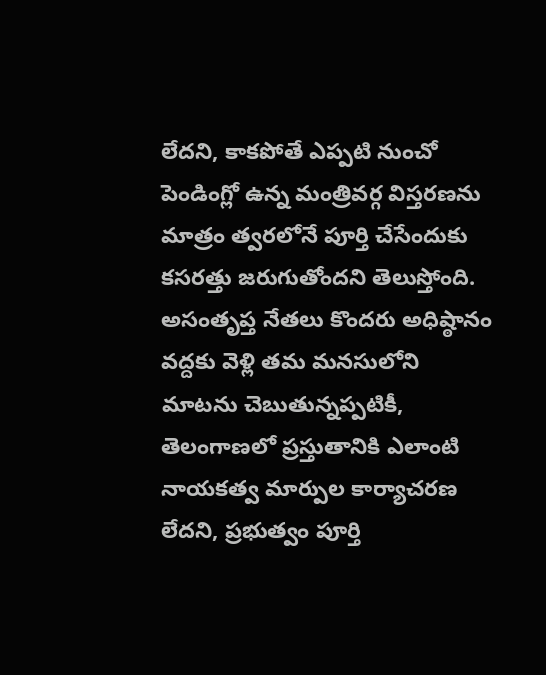లేదని, కాకపోతే ఎప్పటి నుంచో పెండింగ్లో ఉన్న మంత్రివర్గ విస్తరణను మాత్రం త్వరలోనే పూర్తి చేసేందుకు కసరత్తు జరుగుతోందని తెలుస్తోంది. అసంతృప్త నేతలు కొందరు అధిష్ఠానం వద్దకు వెళ్లి తమ మనసులోని మాటను చెబుతున్నప్పటికీ, తెలంగాణలో ప్రస్తుతానికి ఎలాంటి నాయకత్వ మార్పుల కార్యాచరణ లేదని, ప్రభుత్వం పూర్తి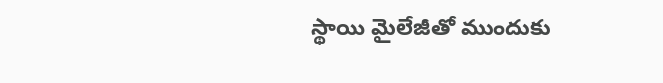స్థాయి మైలేజీతో ముందుకు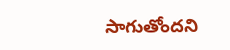సాగుతోందని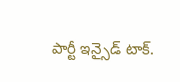పార్టీ ఇన్సైడ్ టాక్.